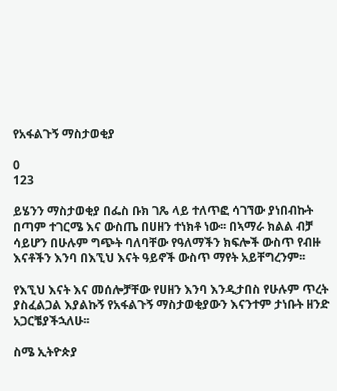የአፋልጉኝ ማስታወቂያ

0
123

ይሄንን ማስታወቂያ በፌስ ቡክ ገጼ ላይ ተለጥፎ ሳገኘው ያነበብኩት በጣም ተገርሜ እና ውስጤ በሀዘን ተነክቶ ነው፡፡ በኣማራ ክልል ብቻ ሳይሆን በሁሉም ግጭት ባለባቸው የዓለማችን ክፍሎች ውስጥ የብዙ እናቶችን እንባ በእኚህ እናት ዓይኖች ውስጥ ማየት አይቸግረንም፡፡

የእኚህ እናት እና መሰሎቻቸው የሀዘን እንባ እንዲታበስ የሁሉም ጥረት ያስፈልጋል እያልኩኝ የአፋልጉኝ ማስታወቂያውን እናንተም ታነቡት ዘንድ አጋርቼያችኋለሁ፡፡

ስሜ ኢትዮጵያ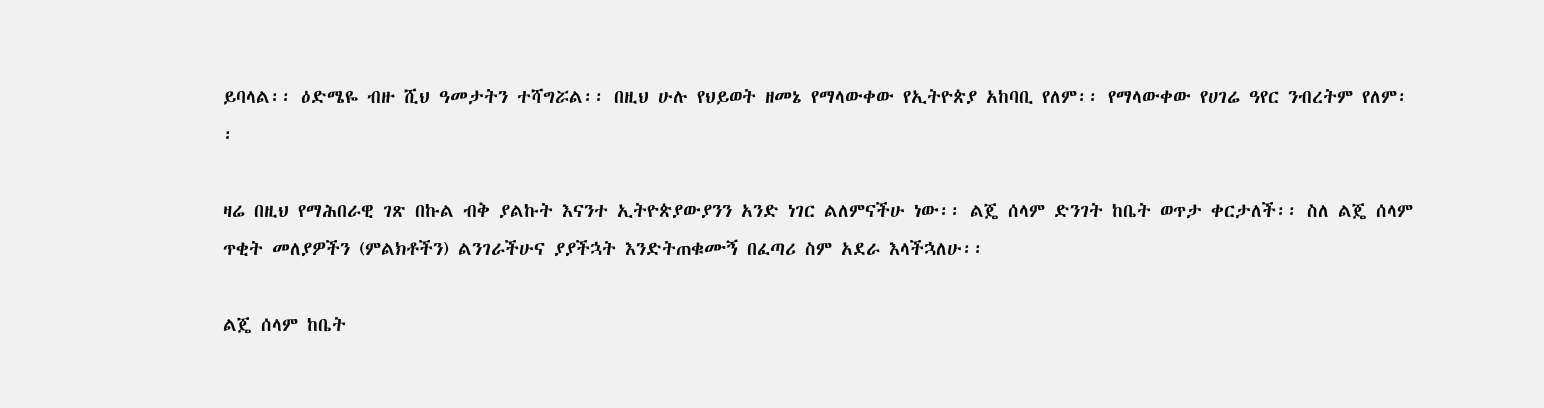ይባላል፡፡ ዕድሜዬ ብዙ ሺህ ዓመታትን ተሻግሯል፡፡ በዚህ ሁሉ የህይወት ዘመኔ የማላውቀው የኢትዮጵያ አከባቢ የለም፡፡ የማላውቀው የሀገሬ ዓየር ንብረትም የለም፡፡

ዛሬ በዚህ የማሕበራዊ ገጽ በኩል ብቅ ያልኩት እናንተ ኢትዮጵያውያንን አንድ ነገር ልለምናችሁ ነው፡፡ ልጄ ሰላም ድንገት ከቤት ወጥታ ቀርታለች፡፡ ስለ ልጄ ሰላም ጥቂት መለያዎችን (ምልክቶችን) ልንገራችሁና ያያችኋት እንድትጠቁሙኝ በፈጣሪ ስም አደራ እላችኋለሁ፡፡

ልጄ ሰላም ከቤት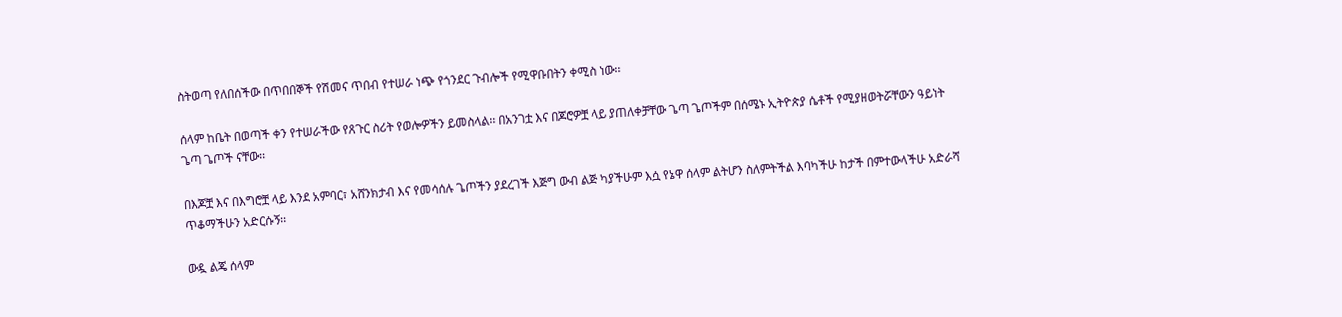ስትወጣ የለበሰችው በጥበበኞች የሽመና ጥበብ የተሠራ ነጭ የጎንደር ጉብሎች የሚዋቡበትን ቀሚስ ነው፡፡

ሰላም ከቤት በወጣች ቀን የተሠራችው የጸጉር ስሪት የወሎዎችን ይመስላል፡፡ በአንገቷ እና በጆሮዎቿ ላይ ያጠለቀቻቸው ጌጣ ጌጦችም በሰሜኑ ኢትዮጵያ ሴቶች የሚያዘወትሯቸውን ዓይነት ጌጣ ጌጦች ናቸው፡፡

በእጆቿ እና በእግሮቿ ላይ እንደ አምባር፣ አሸንክታብ እና የመሳሰሉ ጌጦችን ያደረገች እጅግ ውብ ልጅ ካያችሁም እሷ የኔዋ ሰላም ልትሆን ስለምትችል እባካችሁ ከታች በምተውላችሁ አድራሻ ጥቆማችሁን አድርሱኝ፡፡

ውዷ ልጄ ሰላም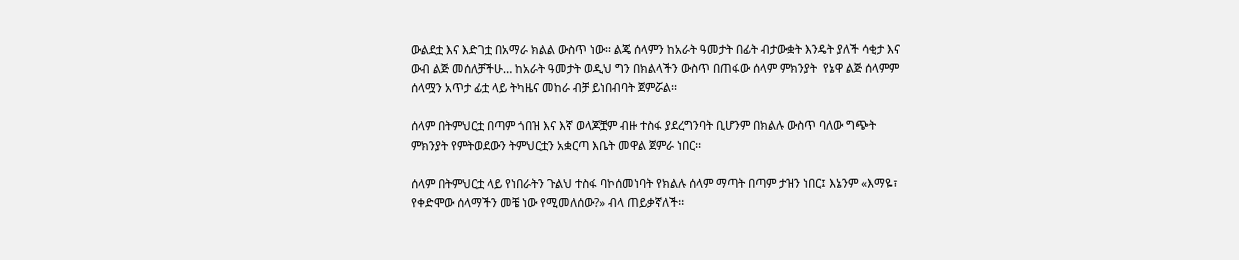ውልደቷ እና እድገቷ በአማራ ክልል ውስጥ ነው፡፡ ልጄ ሰላምን ከአራት ዓመታት በፊት ብታውቋት እንዴት ያለች ሳቂታ እና ውብ ልጅ መሰለቻችሁ… ከአራት ዓመታት ወዲህ ግን በክልላችን ውስጥ በጠፋው ሰላም ምክንያት  የኔዋ ልጅ ሰላምም ሰላሟን አጥታ ፊቷ ላይ ትካዜና መከራ ብቻ ይነበብባት ጀምሯል፡፡

ሰላም በትምህርቷ በጣም ጎበዝ እና እኛ ወላጆቿም ብዙ ተስፋ ያደረግንባት ቢሆንም በክልሉ ውስጥ ባለው ግጭት ምክንያት የምትወደውን ትምህርቷን አቋርጣ እቤት መዋል ጀምራ ነበር፡፡

ሰላም በትምህርቷ ላይ የነበራትን ጉልህ ተስፋ ባኮሰመነባት የክልሉ ሰላም ማጣት በጣም ታዝን ነበር፤ እኔንም «እማዬ፣ የቀድሞው ሰላማችን መቼ ነው የሚመለሰው?» ብላ ጠይቃኛለች፡፡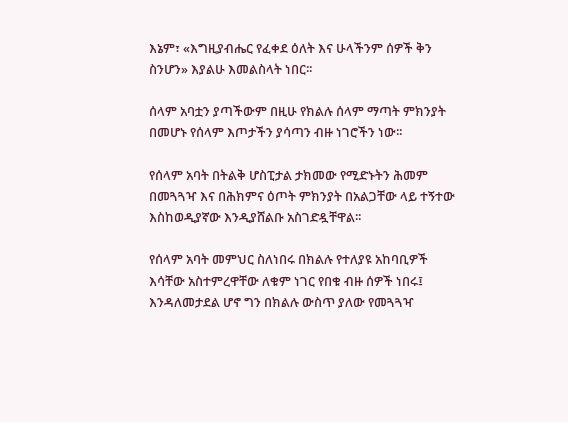እኔም፣ «እግዚያብሔር የፈቀደ ዕለት እና ሁላችንም ሰዎች ቅን ስንሆን» እያልሁ እመልስላት ነበር፡፡

ሰላም አባቷን ያጣችውም በዚሁ የክልሉ ሰላም ማጣት ምክንያት በመሆኑ የሰላም እጦታችን ያሳጣን ብዙ ነገሮችን ነው፡፡

የሰላም አባት በትልቅ ሆስፒታል ታክመው የሚድኑትን ሕመም በመጓጓዣ እና በሕክምና ዕጦት ምክንያት በአልጋቸው ላይ ተኝተው እስከወዲያኛው እንዲያሸልቡ አስገድዷቸዋል፡፡

የሰላም አባት መምህር ስለነበሩ በክልሉ የተለያዩ አከባቢዎች እሳቸው አስተምረዋቸው ለቁም ነገር የበቁ ብዙ ሰዎች ነበሩ፤ እንዳለመታደል ሆኖ ግን በክልሉ ውስጥ ያለው የመጓጓዣ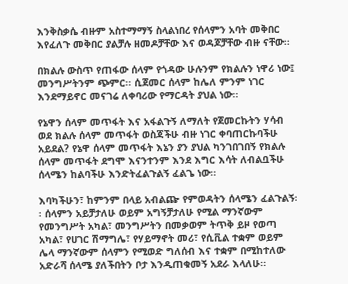እንቅስቃሴ ብዙም አስተማማኝ ስላልነበረ የሰላምን አባት መቅበር እየፈለጉ መቅበር ያልቻሉ ዘመዶቻቸው እና ወዳጆቻቸው ብዙ ናቸው፡፡

በክልሉ ውስጥ የጠፋው ሰላም የጎዳው ሁሉንም የክልሉን ነዋሪ ነው፤ መንግሥትንም ጭምር፡፡ ሲጀመር ሰላም ከሌለ ምንም ነገር እንደማይኖር መናገሬ ለቀባሪው የማርዳት ያህል ነው፡፡

የኔዋን ሰላም መጥፋት እና አፋልጉኝ ለማለት የጀመርኩትን ሃሳብ ወደ ክልሉ ሰላም መጥፋት ወስጃችሁ ብዙ ነገር ቀባጠርኩባችሁ አይደል? የኔዋ ሰላም መጥፋት እኔን ያን ያህል ካንገበገበኝ የክልሉ ሰላም መጥፋት ደግሞ እናንተንም እንደ እግር እሳት ለብልቧችሁ ሰላሜን ከልባችሁ እንድትፈልጉልኝ ፈልጌ ነው፡፡

እባካችሁን፣ ከምንም በላይ አብልጬ የምወዳትን ሰላሜን ፈልጉልኝ፡፡ ሰላምን አይቻታለሁ ወይም አግኝቻታለሁ የሚል ማንኛውም የመንግሥት አካል፣ መንግሥትን በመቃወም ትጥቅ ይዞ የወጣ አካል፣ የሀገር ሽማግሌ፣ የሃይማኖት መሪ፣ የሲቪል ተቋም ወይም ሌላ ማንኛውም ሰላምን የሚወድ ግለሰብ እና ተቋም በሚከተለው አድራሻ ሰላሜ ያለችበትን ቦታ እንዲጠቁመኝ አደራ እላለሁ፡፡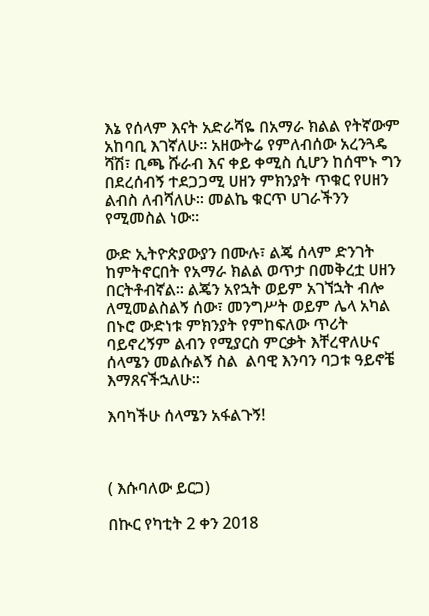እኔ የሰላም እናት አድራሻዬ በአማራ ክልል የትኛውም አከባቢ እገኛለሁ፡፡ አዘውትሬ የምለብሰው አረንጓዴ ሻሽ፣ ቢጫ ሹራብ እና ቀይ ቀሚስ ሲሆን ከሰሞኑ ግን በደረሰብኝ ተደጋጋሚ ሀዘን ምክንያት ጥቁር የሀዘን ልብስ ለብሻለሁ፡፡ መልኬ ቁርጥ ሀገራችንን የሚመስል ነው፡፡

ውድ ኢትዮጵያውያን በሙሉ፣ ልጄ ሰላም ድንገት ከምትኖርበት የአማራ ክልል ወጥታ በመቅረቷ ሀዘን በርትቶብኛል፡፡ ልጄን አየኋት ወይም አገኘኋት ብሎ ለሚመልስልኝ ሰው፣ መንግሥት ወይም ሌላ አካል በኑሮ ውድነቱ ምክንያት የምከፍለው ጥሪት ባይኖረኝም ልብን የሚያርስ ምርቃት እቸረዋለሁና ሰላሜን መልሱልኝ ስል  ልባዊ እንባን ባጋቱ ዓይኖቼ እማጸናችኋለሁ፡፡

እባካችሁ ሰላሜን አፋልጉኝ!



( እሱባለው ይርጋ)

በኲር የካቲት 2 ቀን 2018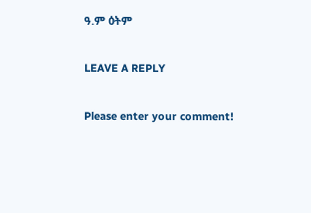ዓ.ም ዕትም

LEAVE A REPLY

Please enter your comment!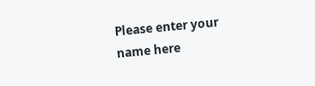Please enter your name here